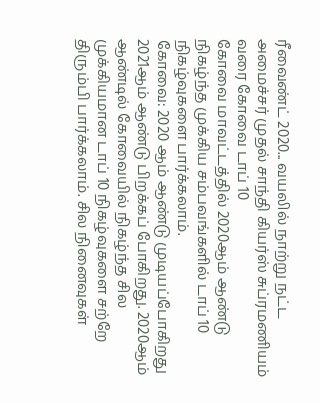ரீவைண்ட் 2020... வயலில் நாற்று நட்ட அமைச்சர் முதல் சாந்தி கியர்ஸ் சுப்ரமணியம் வரை கோவை டாப் 10
கோவை மாவட்டத்தில் 2020ஆம் ஆண்டு நிகழ்ந்த முக்கிய சம்பவங்களில் டாப் 10 நிகழ்வுகளை பார்க்கலாம்.
கோவை: 2020 ஆம் ஆண்டு முடியப்போகிறது 2021ஆம் ஆண்டு பிறக்கப் போகிறது. 2020ஆம் ஆண்டில் கோவையில் நிகழ்ந்த சில முக்கியமான டாப் 10 நிகழ்வுகளை சற்றே திரும்பி பார்க்கலாம். சில நினைவுகள்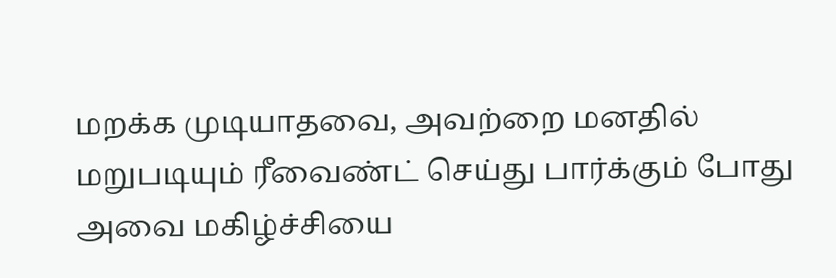மறக்க முடியாதவை, அவற்றை மனதில் மறுபடியும் ரீவைண்ட் செய்து பார்க்கும் போது அவை மகிழ்ச்சியை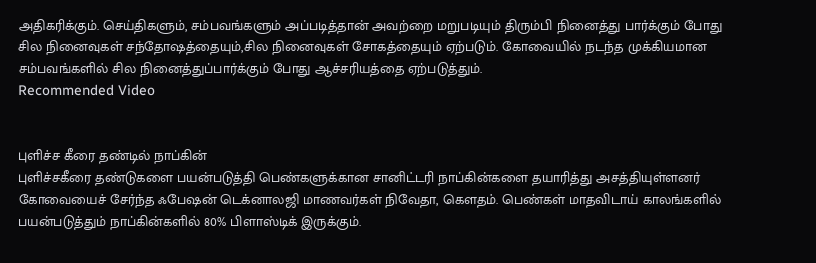அதிகரிக்கும். செய்திகளும், சம்பவங்களும் அப்படித்தான் அவற்றை மறுபடியும் திரும்பி நினைத்து பார்க்கும் போது சில நினைவுகள் சந்தோஷத்தையும்,சில நினைவுகள் சோகத்தையும் ஏற்படும். கோவையில் நடந்த முக்கியமான சம்பவங்களில் சில நினைத்துப்பார்க்கும் போது ஆச்சரியத்தை ஏற்படுத்தும்.
Recommended Video


புளிச்ச கீரை தண்டில் நாப்கின்
புளிச்சகீரை தண்டுகளை பயன்படுத்தி பெண்களுக்கான சானிட்டரி நாப்கின்களை தயாரித்து அசத்தியுள்ளனர் கோவையைச் சேர்ந்த ஃபேஷன் டெக்னாலஜி மாணவர்கள் நிவேதா, கெளதம். பெண்கள் மாதவிடாய் காலங்களில் பயன்படுத்தும் நாப்கின்களில் 80% பிளாஸ்டிக் இருக்கும்.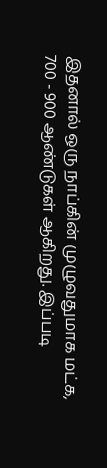இதனால் ஒரு நாப்கின் முழுவதுமாக மட்க, 700 - 900 ஆண்டுகள் ஆகிறது. இப்படி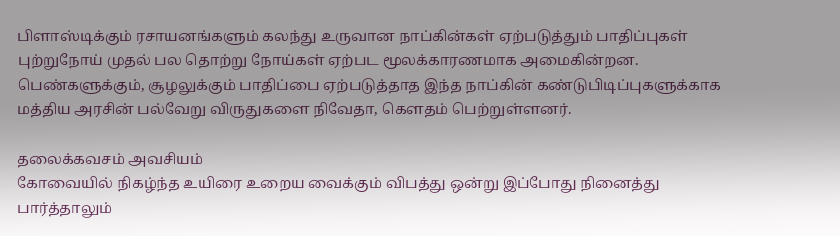பிளாஸ்டிக்கும் ரசாயனங்களும் கலந்து உருவான நாப்கின்கள் ஏற்படுத்தும் பாதிப்புகள் புற்றுநோய் முதல் பல தொற்று நோய்கள் ஏற்பட மூலக்காரணமாக அமைகின்றன. பெண்களுக்கும், சூழலுக்கும் பாதிப்பை ஏற்படுத்தாத இந்த நாப்கின் கண்டுபிடிப்புகளுக்காக மத்திய அரசின் பல்வேறு விருதுகளை நிவேதா, கெளதம் பெற்றுள்ளனர்.

தலைக்கவசம் அவசியம்
கோவையில் நிகழ்ந்த உயிரை உறைய வைக்கும் விபத்து ஒன்று இப்போது நினைத்து பார்த்தாலும்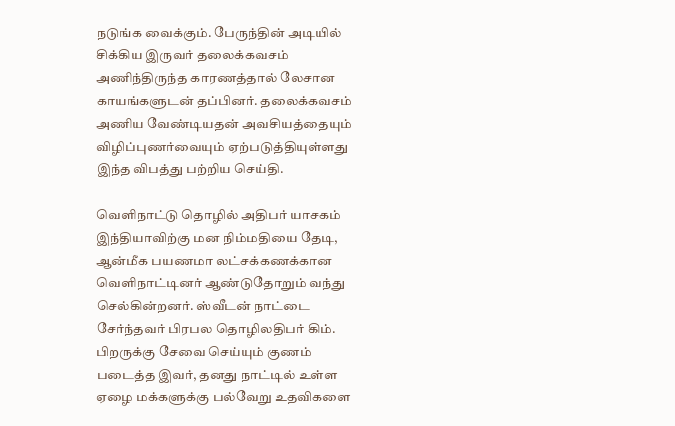நடுங்க வைக்கும். பேருந்தின் அடியில் சிக்கிய இருவர் தலைக்கவசம் அணிந்திருந்த காரணத்தால் லேசான காயங்களுடன் தப்பினர். தலைக்கவசம் அணிய வேண்டியதன் அவசியத்தையும் விழிப்புணர்வையும் ஏற்படுத்தியுள்ளது இந்த விபத்து பற்றிய செய்தி.

வெளிநாட்டு தொழில் அதிபர் யாசகம்
இந்தியாவிற்கு மன நிம்மதியை தேடி, ஆன்மீக பயணமா லட்சக்கணக்கான வெளிநாட்டினர் ஆண்டுதோறும் வந்து செல்கின்றனர். ஸ்வீடன் நாட்டை சேர்ந்தவர் பிரபல தொழிலதிபர் கிம். பிறருக்கு சேவை செய்யும் குணம் படைத்த இவர், தனது நாட்டில் உள்ள ஏழை மக்களுக்கு பல்வேறு உதவிகளை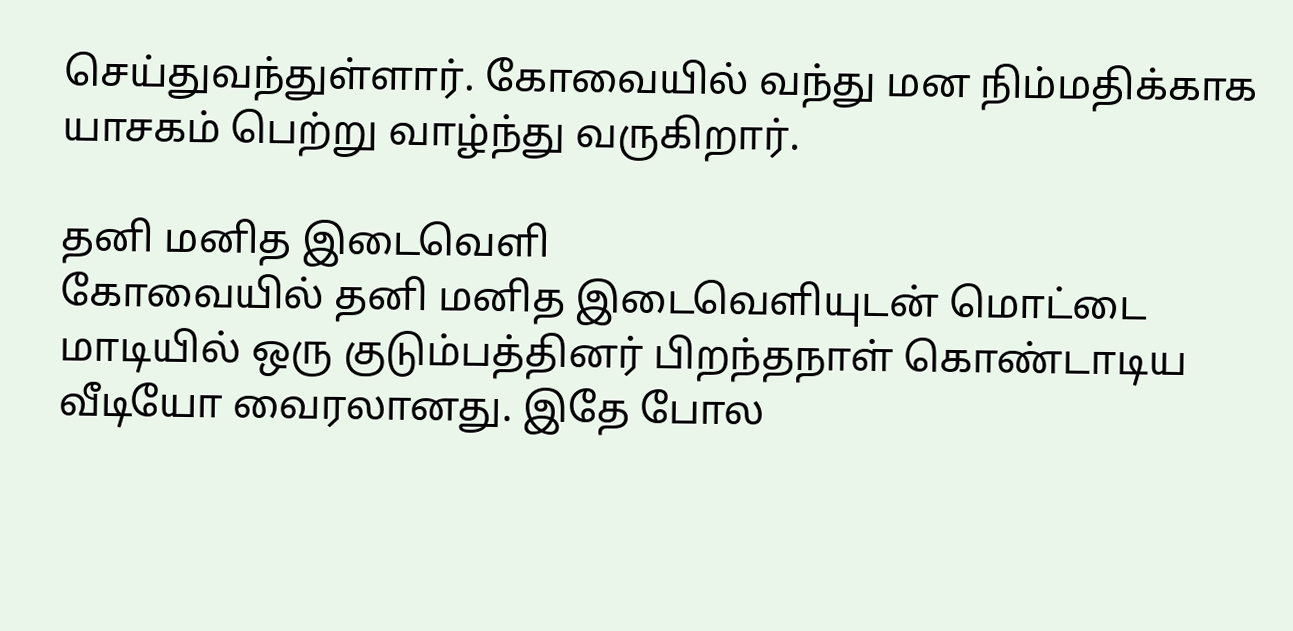செய்துவந்துள்ளார். கோவையில் வந்து மன நிம்மதிக்காக யாசகம் பெற்று வாழ்ந்து வருகிறார்.

தனி மனித இடைவெளி
கோவையில் தனி மனித இடைவெளியுடன் மொட்டை மாடியில் ஒரு குடும்பத்தினர் பிறந்தநாள் கொண்டாடிய வீடியோ வைரலானது. இதே போல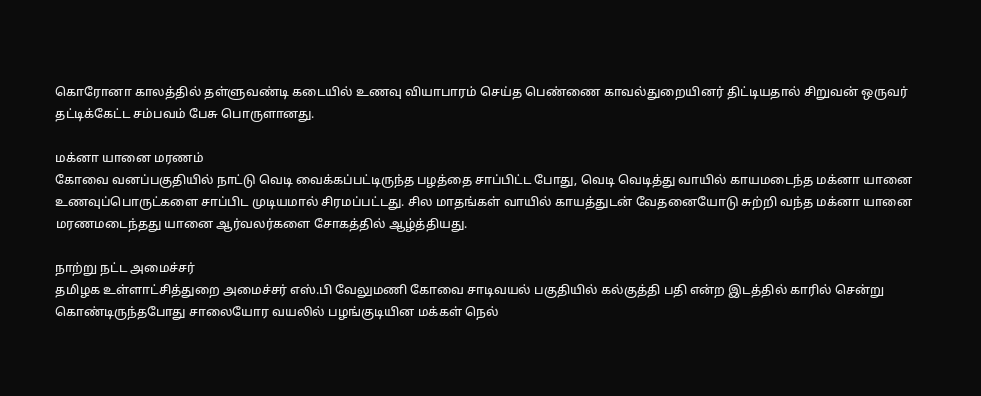கொரோனா காலத்தில் தள்ளுவண்டி கடையில் உணவு வியாபாரம் செய்த பெண்ணை காவல்துறையினர் திட்டியதால் சிறுவன் ஒருவர் தட்டிக்கேட்ட சம்பவம் பேசு பொருளானது.

மக்னா யானை மரணம்
கோவை வனப்பகுதியில் நாட்டு வெடி வைக்கப்பட்டிருந்த பழத்தை சாப்பிட்ட போது, வெடி வெடித்து வாயில் காயமடைந்த மக்னா யானை உணவுப்பொருட்களை சாப்பிட முடியமால் சிரமப்பட்டது. சில மாதங்கள் வாயில் காயத்துடன் வேதனையோடு சுற்றி வந்த மக்னா யானை மரணமடைந்தது யானை ஆர்வலர்களை சோகத்தில் ஆழ்த்தியது.

நாற்று நட்ட அமைச்சர்
தமிழக உள்ளாட்சித்துறை அமைச்சர் எஸ்.பி வேலுமணி கோவை சாடிவயல் பகுதியில் கல்குத்தி பதி என்ற இடத்தில் காரில் சென்று கொண்டிருந்தபோது சாலையோர வயலில் பழங்குடியின மக்கள் நெல்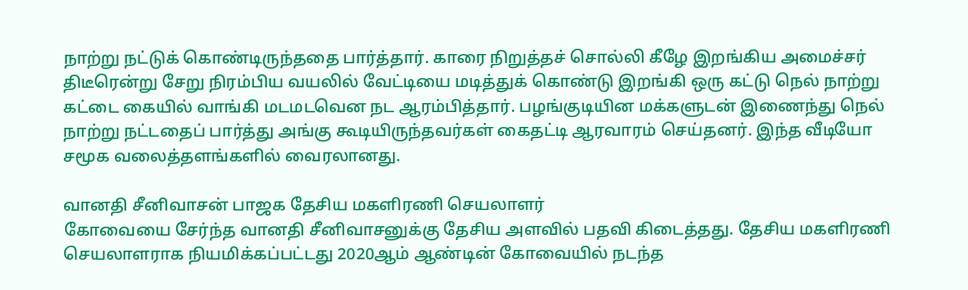நாற்று நட்டுக் கொண்டிருந்ததை பார்த்தார். காரை நிறுத்தச் சொல்லி கீழே இறங்கிய அமைச்சர் திடீரென்று சேறு நிரம்பிய வயலில் வேட்டியை மடித்துக் கொண்டு இறங்கி ஒரு கட்டு நெல் நாற்று கட்டை கையில் வாங்கி மடமடவென நட ஆரம்பித்தார். பழங்குடியின மக்களுடன் இணைந்து நெல் நாற்று நட்டதைப் பார்த்து அங்கு கூடியிருந்தவர்கள் கைதட்டி ஆரவாரம் செய்தனர். இந்த வீடியோ சமூக வலைத்தளங்களில் வைரலானது.

வானதி சீனிவாசன் பாஜக தேசிய மகளிரணி செயலாளர்
கோவையை சேர்ந்த வானதி சீனிவாசனுக்கு தேசிய அளவில் பதவி கிடைத்தது. தேசிய மகளிரணி செயலாளராக நியமிக்கப்பட்டது 2020ஆம் ஆண்டின் கோவையில் நடந்த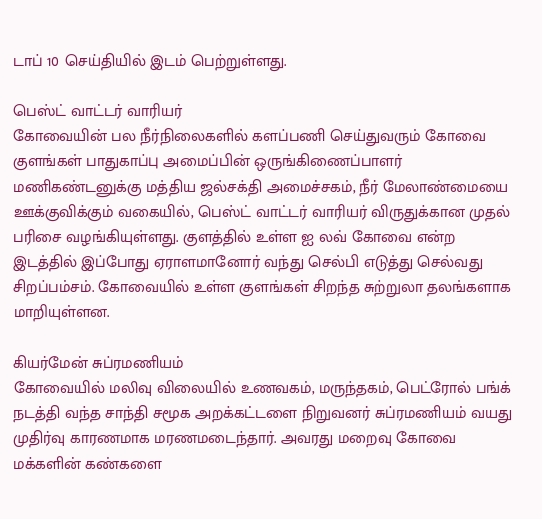டாப் 10 செய்தியில் இடம் பெற்றுள்ளது.

பெஸ்ட் வாட்டர் வாரியர்
கோவையின் பல நீர்நிலைகளில் களப்பணி செய்துவரும் கோவை குளங்கள் பாதுகாப்பு அமைப்பின் ஒருங்கிணைப்பாளர் மணிகண்டனுக்கு மத்திய ஜல்சக்தி அமைச்சகம், நீர் மேலாண்மையை ஊக்குவிக்கும் வகையில், பெஸ்ட் வாட்டர் வாரியர் விருதுக்கான முதல் பரிசை வழங்கியுள்ளது. குளத்தில் உள்ள ஐ லவ் கோவை என்ற இடத்தில் இப்போது ஏராளமானோர் வந்து செல்பி எடுத்து செல்வது சிறப்பம்சம். கோவையில் உள்ள குளங்கள் சிறந்த சுற்றுலா தலங்களாக மாறியுள்ளன.

கியர்மேன் சுப்ரமணியம்
கோவையில் மலிவு விலையில் உணவகம், மருந்தகம், பெட்ரோல் பங்க் நடத்தி வந்த சாந்தி சமூக அறக்கட்டளை நிறுவனர் சுப்ரமணியம் வயது முதிர்வு காரணமாக மரணமடைந்தார். அவரது மறைவு கோவை மக்களின் கண்களை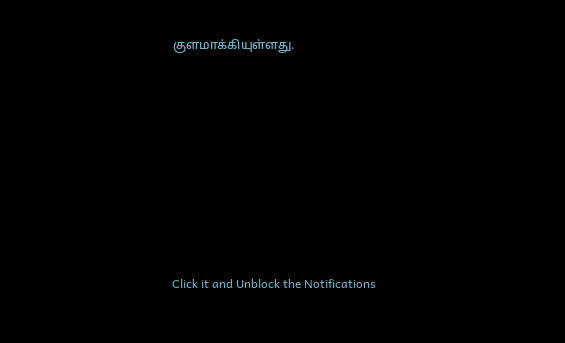குளமாக்கியுள்ளது.












Click it and Unblock the Notifications